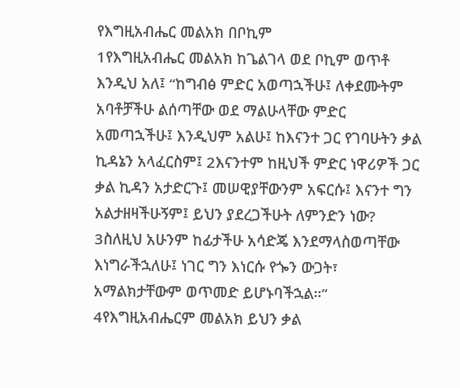የእግዚአብሔር መልአክ በቦኪም
1የእግዚአብሔር መልአክ ከጌልገላ ወደ ቦኪም ወጥቶ እንዲህ አለ፤ “ከግብፅ ምድር አወጣኋችሁ፤ ለቀደሙትም አባቶቻችሁ ልሰጣቸው ወደ ማልሁላቸው ምድር አመጣኋችሁ፤ እንዲህም አልሁ፤ ከእናንተ ጋር የገባሁትን ቃል ኪዳኔን አላፈርስም፤ 2እናንተም ከዚህች ምድር ነዋሪዎች ጋር ቃል ኪዳን አታድርጉ፤ መሠዊያቸውንም አፍርሱ፤ እናንተ ግን አልታዘዛችሁኝም፤ ይህን ያደረጋችሁት ለምንድን ነው? 3ስለዚህ አሁንም ከፊታችሁ አሳድጄ እንደማላስወጣቸው እነግራችኋለሁ፤ ነገር ግን እነርሱ የጐን ውጋት፣ አማልክታቸውም ወጥመድ ይሆኑባችኋል።”
4የእግዚአብሔርም መልአክ ይህን ቃል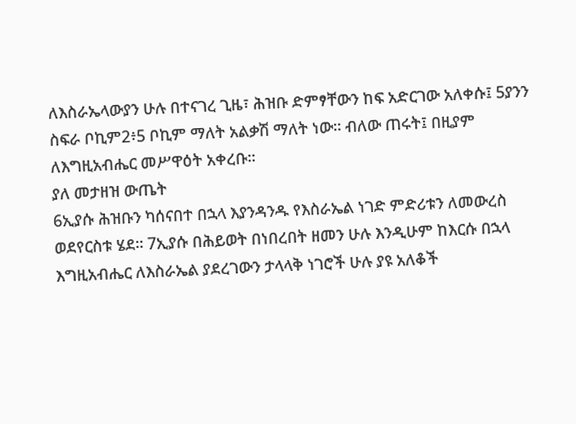ለእስራኤላውያን ሁሉ በተናገረ ጊዜ፣ ሕዝቡ ድምፃቸውን ከፍ አድርገው አለቀሱ፤ 5ያንን ስፍራ ቦኪም2፥5 ቦኪም ማለት አልቃሽ ማለት ነው። ብለው ጠሩት፤ በዚያም ለእግዚአብሔር መሥዋዕት አቀረቡ።
ያለ መታዘዝ ውጤት
6ኢያሱ ሕዝቡን ካሰናበተ በኋላ እያንዳንዱ የእስራኤል ነገድ ምድሪቱን ለመውረስ ወደየርስቱ ሄደ። 7ኢያሱ በሕይወት በነበረበት ዘመን ሁሉ እንዲሁም ከእርሱ በኋላ እግዚአብሔር ለእስራኤል ያደረገውን ታላላቅ ነገሮች ሁሉ ያዩ አለቆች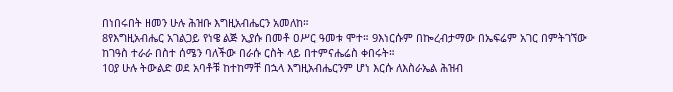በነበሩበት ዘመን ሁሉ ሕዝቡ እግዚአብሔርን አመለከ።
8የእግዚአብሔር አገልጋይ የነዌ ልጅ ኢያሱ በመቶ ዐሥር ዓመቱ ሞተ። 9እነርሱም በኰረብታማው በኤፍሬም አገር በምትገኘው ከገዓስ ተራራ በስተ ሰሜን ባለችው በራሱ ርስት ላይ በተምናሔሬስ ቀበሩት።
10ያ ሁሉ ትውልድ ወደ አባቶቹ ከተከማቸ በኋላ እግዚአብሔርንም ሆነ እርሱ ለእስራኤል ሕዝብ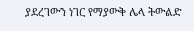ያደረገውን ነገር የማያውቅ ሌላ ትውልድ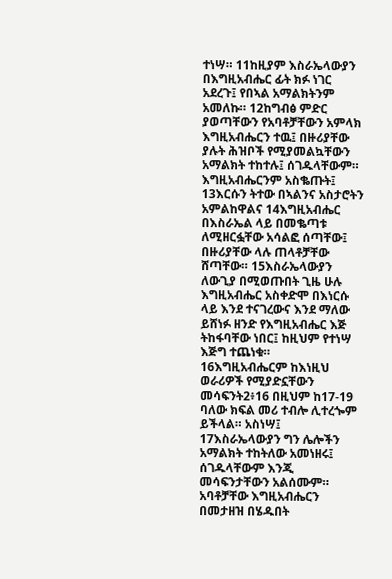ተነሣ። 11ከዚያም እስራኤላውያን በእግዚአብሔር ፊት ክፉ ነገር አደረጉ፤ የበኣል አማልክትንም አመለኩ። 12ከግብፅ ምድር ያወጣቸውን የአባቶቻቸውን አምላክ እግዚአብሔርን ተዉ፤ በዙሪያቸው ያሉት ሕዝቦች የሚያመልኳቸውን አማልክት ተከተሉ፤ ሰገዱላቸውም። እግዚአብሔርንም አስቈጡት፤ 13እርሱን ትተው በኣልንና አስታሮትን አምልከዋልና 14እግዚአብሔር በእስራኤል ላይ በመቈጣቱ ለሚዘርፏቸው አሳልፎ ሰጣቸው፤ በዙሪያቸው ላሉ ጠላቶቻቸው ሸጣቸው። 15እስራኤላውያን ለውጊያ በሚወጡበት ጊዜ ሁሉ እግዚአብሔር አስቀድሞ በእነርሱ ላይ እንደ ተናገረውና እንደ ማለው ይሸነፉ ዘንድ የእግዚአብሔር እጅ ትከፋባቸው ነበር፤ ከዚህም የተነሣ እጅግ ተጨነቁ።
16እግዚአብሔርም ከእነዚህ ወራሪዎች የሚያድኗቸውን መሳፍንት2፥16 በዚህም ከ17-19 ባለው ክፍል መሪ ተብሎ ሊተረጐም ይችላል። አስነሣ፤ 17እስራኤላውያን ግን ሌሎችን አማልክት ተከትለው አመነዘሩ፤ ሰገዱላቸውም እንጂ መሳፍንታቸውን አልሰሙም። አባቶቻቸው እግዚአብሔርን በመታዘዝ በሄዱበት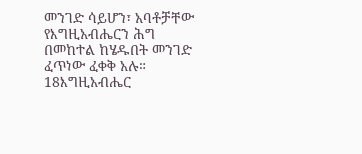መንገድ ሳይሆን፣ አባቶቻቸው የእግዚአብሔርን ሕግ በመከተል ከሄዱበት መንገድ ፈጥነው ፈቀቅ አሉ። 18እግዚአብሔር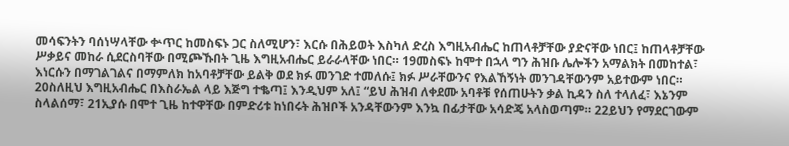መሳፍንትን ባሰነሣላቸው ቍጥር ከመስፍኑ ጋር ስለሚሆን፣ እርሱ በሕይወት እስካለ ድረስ እግዚአብሔር ከጠላቶቻቸው ያድናቸው ነበር፤ ከጠላቶቻቸው ሥቃይና መከራ ሲደርስባቸው በሚጮኹበት ጊዜ እግዚአብሔር ይራራላቸው ነበር። 19መስፍኑ ከሞተ በኋላ ግን ሕዝቡ ሌሎችን አማልክት በመከተል፣ እነርሱን በማገልገልና በማምለክ ከአባቶቻቸው ይልቅ ወደ ክፉ መንገድ ተመለሱ፤ ክፉ ሥራቸውንና የእልኸኝነት መንገዳቸውንም አይተውም ነበር።
20ስለዚህ እግዚአብሔር በእስራኤል ላይ እጅግ ተቈጣ፤ እንዲህም አለ፤ “ይህ ሕዝብ ለቀደሙ አባቶቹ የሰጠሁትን ቃል ኪዳን ስለ ተላለፈ፣ እኔንም ስላልሰማ፣ 21ኢያሱ በሞተ ጊዜ ከተዋቸው በምድሪቱ ከነበሩት ሕዝቦች አንዳቸውንም እንኳ በፊታቸው አሳድጄ አላስወጣም። 22ይህን የማደርገውም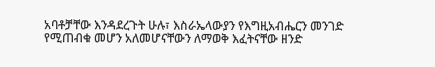አባቶቻቸው እንዳደረጉት ሁሉ፣ እስራኤላውያን የእግዚአብሔርን መንገድ የሚጠብቁ መሆን አለመሆናቸውን ለማወቅ እፈትናቸው ዘንድ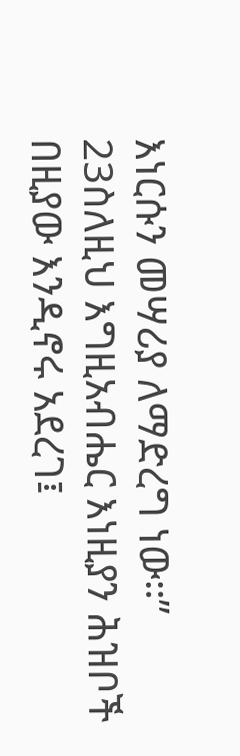እነርሱን መሣሪያ ለማድረግ ነው።” 23ስለዚህ እግዚአብሔር እነዚያን ሕዝቦች በዚያው እንዲኖሩ አደረገ፤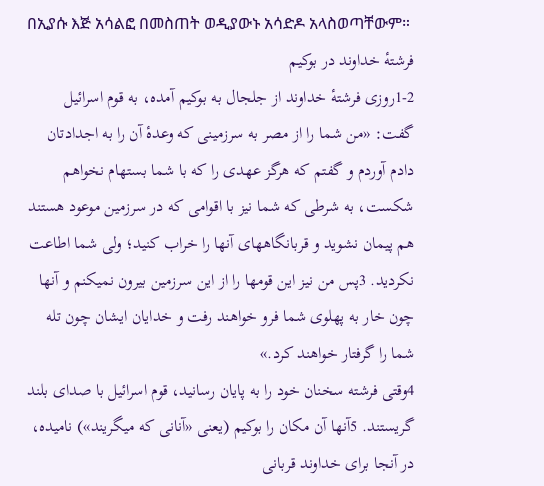በኢያሱ እጅ አሳልፎ በመስጠት ወዲያውኑ አሳድዶ አላስወጣቸውም።
فرشتهٔ خداوند در بوكيم
1-2روزی فرشتهٔ خداوند از جلجال به بوكيم آمده، به قوم اسرائيل گفت: «من شما را از مصر به سرزمينی كه وعدهٔ آن را به اجدادتان دادم آوردم و گفتم كه هرگز عهدی را كه با شما بستهام نخواهم شكست، به شرطی كه شما نيز با اقوامی كه در سرزمين موعود هستند هم پيمان نشويد و قربانگاههای آنها را خراب كنيد؛ ولی شما اطاعت نكرديد. 3پس من نيز اين قومها را از اين سرزمين بيرون نمیكنم و آنها چون خار به پهلوی شما فرو خواهند رفت و خدايان ايشان چون تله شما را گرفتار خواهند كرد.»
4وقتی فرشته سخنان خود را به پايان رسانيد، قوم اسرائيل با صدای بلند گريستند. 5آنها آن مكان را بوكيم (يعنی «آنانی كه میگريند») ناميده، در آنجا برای خداوند قربانی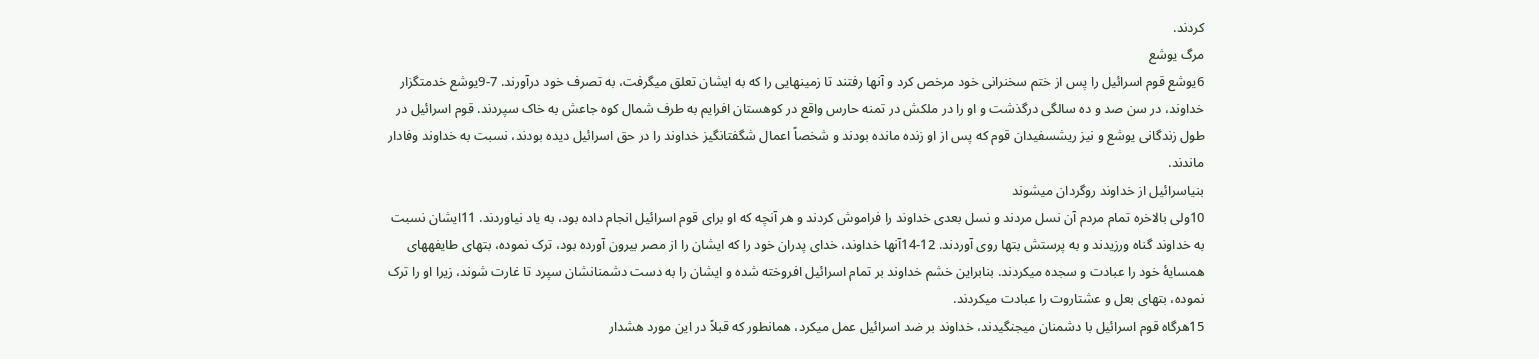كردند.
مرگ يوشع
6يوشع قوم اسرائيل را پس از ختم سخنرانی خود مرخص كرد و آنها رفتند تا زمينهايی را كه به ايشان تعلق میگرفت، به تصرف خود درآورند. 7-9يوشع خدمتگزار خداوند، در سن صد و ده سالگی درگذشت و او را در ملكش در تمنه حارس واقع در كوهستان افرايم به طرف شمال كوه جاعش به خاک سپردند. قوم اسرائيل در طول زندگانی يوشع و نيز ريشسفيدان قوم كه پس از او زنده مانده بودند و شخصاً اعمال شگفتانگيز خداوند را در حق اسرائيل ديده بودند، نسبت به خداوند وفادار ماندند.
بنیاسرائيل از خداوند روگردان میشوند
10ولی بالاخره تمام مردم آن نسل مردند و نسل بعدی خداوند را فراموش كردند و هر آنچه كه او برای قوم اسرائيل انجام داده بود، به ياد نياوردند. 11ايشان نسبت به خداوند گناه ورزيدند و به پرستش بتها روی آوردند. 12-14آنها خداوند، خدای پدران خود را كه ايشان را از مصر بيرون آورده بود، ترک نموده، بتهای طايفههای همسايهٔ خود را عبادت و سجده میكردند. بنابراين خشم خداوند بر تمام اسرائيل افروخته شده و ايشان را به دست دشمنانشان سپرد تا غارت شوند، زيرا او را ترک نموده، بتهای بعل و عشتاروت را عبادت میكردند.
15هرگاه قوم اسرائيل با دشمنان میجنگيدند، خداوند بر ضد اسرائيل عمل میكرد، همانطور كه قبلاً در اين مورد هشدار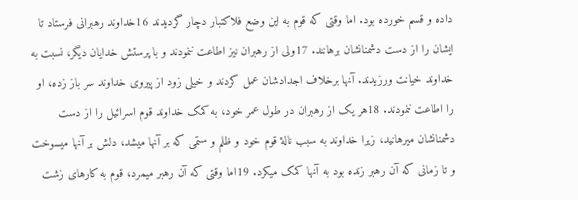داده و قسم خورده بود. اما وقتی كه قوم به اين وضع فلاكتبار دچار گرديدند 16خداوند رهبرانی فرستاد تا ايشان را از دست دشمنانشان برهانند. 17ولی از رهبران نيز اطاعت ننمودند و با پرستش خدايان ديگر، نسبت به خداوند خيانت ورزيدند. آنها برخلاف اجدادشان عمل كردند و خيلی زود از پيروی خداوند سر باز زده، او را اطاعت ننمودند. 18هر يک از رهبران در طول عمر خود، به كمک خداوند قوم اسرائيل را از دست دشمنانشان میرهانيد، زيرا خداوند به سبب نالهٔ قوم خود و ظلم و ستمی كه بر آنها میشد، دلش بر آنها میسوخت و تا زمانی كه آن رهبر زنده بود به آنها كمک میكرد. 19اما وقتی كه آن رهبر میمرد، قوم به كارهای زشت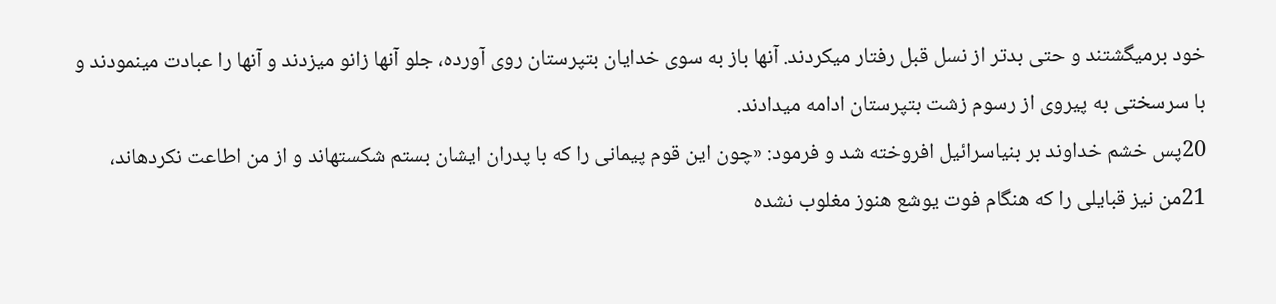خود برمیگشتند و حتی بدتر از نسل قبل رفتار میكردند. آنها باز به سوی خدايان بتپرستان روی آورده، جلو آنها زانو میزدند و آنها را عبادت مینمودند و با سرسختی به پيروی از رسوم زشت بتپرستان ادامه میدادند.
20پس خشم خداوند بر بنیاسرائيل افروخته شد و فرمود: «چون اين قوم پيمانی را كه با پدران ايشان بستم شكستهاند و از من اطاعت نكردهاند، 21من نيز قبايلی را كه هنگام فوت يوشع هنوز مغلوب نشده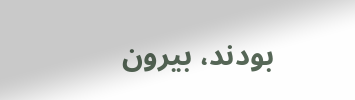بودند، بيرون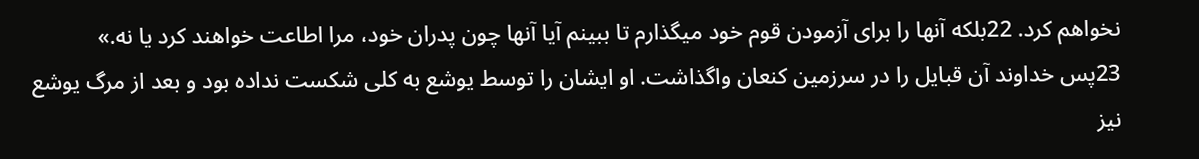نخواهم كرد. 22بلكه آنها را برای آزمودن قوم خود میگذارم تا ببينم آيا آنها چون پدران خود، مرا اطاعت خواهند كرد يا نه.»
23پس خداوند آن قبايل را در سرزمين كنعان واگذاشت. او ايشان را توسط يوشع به کلی شكست نداده بود و بعد از مرگ يوشع نيز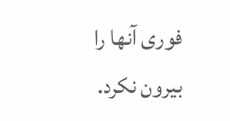فوری آنها را بيرون نكرد.